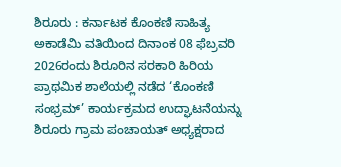ಶಿರೂರು : ಕರ್ನಾಟಕ ಕೊಂಕಣಿ ಸಾಹಿತ್ಯ ಅಕಾಡೆಮಿ ವತಿಯಿಂದ ದಿನಾಂಕ 08 ಫೆಬ್ರವರಿ 2026ರಂದು ಶಿರೂರಿನ ಸರಕಾರಿ ಹಿರಿಯ ಪ್ರಾಥಮಿಕ ಶಾಲೆಯಲ್ಲಿ ನಡೆದ ‘ಕೊಂಕಣಿ ಸಂಭ್ರಮ್’ ಕಾರ್ಯಕ್ರಮದ ಉದ್ಘಾಟನೆಯನ್ನು ಶಿರೂರು ಗ್ರಾಮ ಪಂಚಾಯತ್ ಅಧ್ಯಕ್ಷರಾದ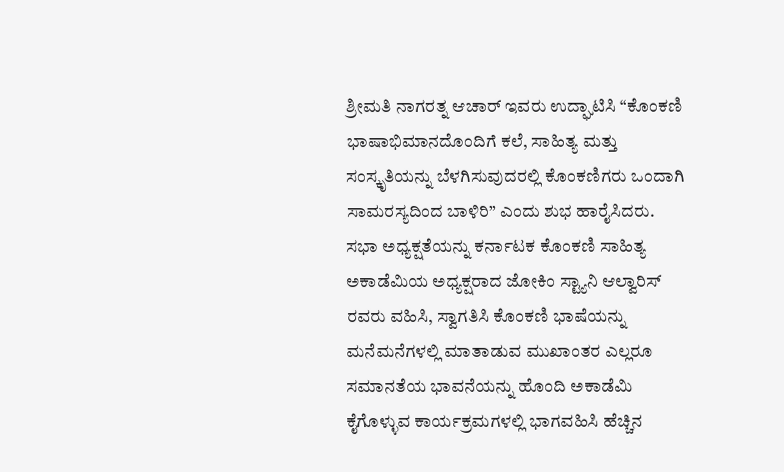ಶ್ರೀಮತಿ ನಾಗರತ್ನ ಆಚಾರ್ ಇವರು ಉದ್ಘಾಟಿಸಿ “ಕೊಂಕಣಿ ಭಾಷಾಭಿಮಾನದೊಂದಿಗೆ ಕಲೆ, ಸಾಹಿತ್ಯ ಮತ್ತು ಸಂಸ್ಕೃತಿಯನ್ನು ಬೆಳಗಿಸುವುದರಲ್ಲಿ ಕೊಂಕಣಿಗರು ಒಂದಾಗಿ ಸಾಮರಸ್ಯದಿಂದ ಬಾಳಿರಿ” ಎಂದು ಶುಭ ಹಾರೈಸಿದರು.
ಸಭಾ ಅಧ್ಯಕ್ಷತೆಯನ್ನು ಕರ್ನಾಟಕ ಕೊಂಕಣಿ ಸಾಹಿತ್ಯ ಅಕಾಡೆಮಿಯ ಅಧ್ಯಕ್ಷರಾದ ಜೋಕಿಂ ಸ್ಟ್ಯಾನಿ ಆಲ್ವಾರಿಸ್ ರವರು ವಹಿಸಿ, ಸ್ವಾಗತಿಸಿ ಕೊಂಕಣಿ ಭಾಷೆಯನ್ನು ಮನೆಮನೆಗಳಲ್ಲಿ ಮಾತಾಡುವ ಮುಖಾಂತರ ಎಲ್ಲರೂ ಸಮಾನತೆಯ ಭಾವನೆಯನ್ನು ಹೊಂದಿ ಅಕಾಡೆಮಿ ಕೈಗೊಳ್ಳುವ ಕಾರ್ಯಕ್ರಮಗಳಲ್ಲಿ ಭಾಗವಹಿಸಿ ಹೆಚ್ಚಿನ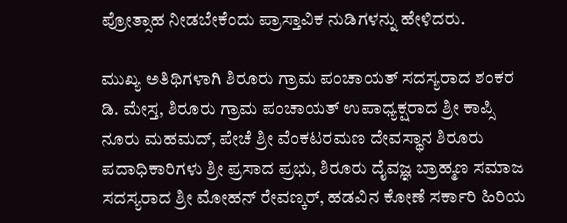ಪ್ರೋತ್ಸಾಹ ನೀಡಬೇಕೆಂದು ಪ್ರಾಸ್ತಾವಿಕ ನುಡಿಗಳನ್ನು ಹೇಳಿದರು.

ಮುಖ್ಯ ಅತಿಥಿಗಳಾಗಿ ಶಿರೂರು ಗ್ರಾಮ ಪಂಚಾಯತ್ ಸದಸ್ಯರಾದ ಶಂಕರ ಡಿ. ಮೇಸ್ತ, ಶಿರೂರು ಗ್ರಾಮ ಪಂಚಾಯತ್ ಉಪಾಧ್ಯಕ್ಷರಾದ ಶ್ರೀ ಕಾಪ್ಸಿ ನೂರು ಮಹಮದ್, ಪೇಚೆ ಶ್ರೀ ವೆಂಕಟರಮಣ ದೇವಸ್ಥಾನ ಶಿರೂರು ಪದಾಧಿಕಾರಿಗಳು ಶ್ರೀ ಪ್ರಸಾದ ಪ್ರಭು, ಶಿರೂರು ದೈವಜ್ಞ ಬ್ರಾಹ್ಮಣ ಸಮಾಜ ಸದಸ್ಯರಾದ ಶ್ರೀ ಮೋಹನ್ ರೇವಣ್ಕರ್, ಹಡವಿನ ಕೋಣೆ ಸರ್ಕಾರಿ ಹಿರಿಯ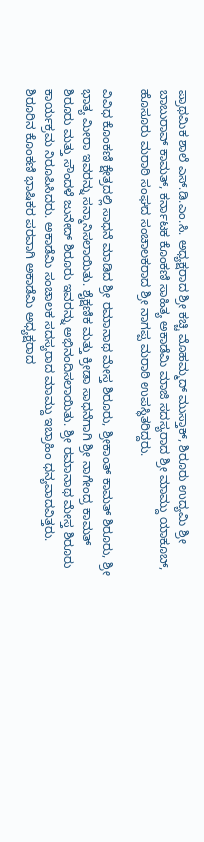ಪ್ರಾಥಮಿಕ ಶಾಲೆ ಎಸ್.ಡಿ.ಎಂ.ಸಿ. ಅಧ್ಯಕ್ಷರಾದ ಶ್ರೀ ಕಚ್ಚಿ ಮೊಹಮ್ಮದ್ ಮುಸ್ತಾಕ್, ಶಿರೂರು ಉದ್ಯಮಿ ಶ್ರೀ ಬಾಬುರಾವ್ ಕಾಮತ್, ಕರ್ನಾಟಕ ಕೊಂಕಣಿ ಸಾಹಿತ್ಯ ಅಕಾಡೆಮಿ ಮಾಜಿ ಸದಸ್ಯರಾದ ಶ್ರೀ ಮಾಮ್ದು ಯಾಕೂಬ್, ಹೊಸೂರು ಮರಾಠಿ ಸಂಘದ ಸಂಚಾಲಕರಾದ ಶ್ರೀ ನಾಗಪ್ಪ ಮರಾಠಿ ಉಪಸ್ಥಿತರಿದ್ದರು.

ವಿವಿಧ ಕೊಂಕಣಿ ಕ್ಷೇತ್ರದಲ್ಲಿ ಸಾಧನೆ ಮಾಡಿದ ಶ್ರೀ ರಮಾನಾಥ ಮೇಸ್ತ ಶಿರೂರು, ಶ್ರೀಕಾಂತ್ ಕಾಮತ್ ಶಿರೂರು, ಶ್ರೀ ಭಾತ್ಯ ಮೀರಾ ಇವರನ್ನು ಸನ್ಮಾನಿಸಲಾಯಿತು. ಶೈಕ್ಷಣಿಕ ಮತ್ತು ಕ್ರೀಡಾ ಸಾಧನೆಗಾಗಿ ಶ್ರೀ ನಾಗೇಂದ್ರ ಕಾಮತ್ ಶಿರೂರು ಮತ್ತು ಸೌಂದಳೆ ಜುನೇದ್ ಶಿರೂರು ಇವರನ್ನು ಅಭಿನಂದಿಸಲಾಯಿತು. ಶ್ರೀ ರಮಾನಾಥ ಮೇಸ್ತ ಶಿರೂರು ಕಾರ್ಯಕ್ರಮ ನಿರೂಪಿಸಿದರು. ಅಕಾಡೆಮಿ ಸಂಚಾಲಕ ಸದಸ್ಯರಾದ ಮಾಮ್ದು ಇಬ್ರಾಹಿಂ ಧನ್ಯವಾದವಿತ್ತರು. ಶಿರೂರಿನ ಕೊಂಕಣಿ ಭಾಷಿಕರ ಪರವಾಗಿ ಅಕಾಡೆಮಿ ಅಧ್ಯಕ್ಷರಾದ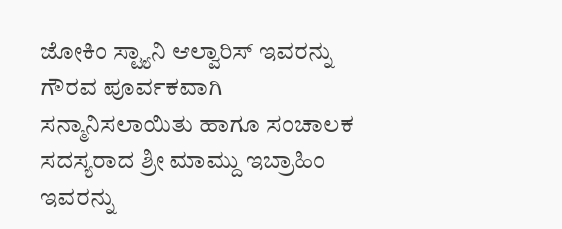ಜೋಕಿಂ ಸ್ಟ್ಯಾನಿ ಆಲ್ವಾರಿಸ್ ಇವರನ್ನು ಗೌರವ ಪೂರ್ವಕವಾಗಿ ಸನ್ಮಾನಿಸಲಾಯಿತು ಹಾಗೂ ಸಂಚಾಲಕ ಸದಸ್ಯರಾದ ಶ್ರೀ ಮಾಮ್ದು ಇಬ್ರಾಹಿಂ ಇವರನ್ನು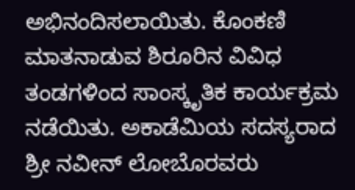ಅಭಿನಂದಿಸಲಾಯಿತು. ಕೊಂಕಣಿ ಮಾತನಾಡುವ ಶಿರೂರಿನ ವಿವಿಧ ತಂಡಗಳಿಂದ ಸಾಂಸ್ಕೃತಿಕ ಕಾರ್ಯಕ್ರಮ ನಡೆಯಿತು. ಅಕಾಡೆಮಿಯ ಸದಸ್ಯರಾದ ಶ್ರೀ ನವೀನ್ ಲೋಬೊರವರು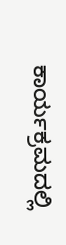ಕಾರ್ಯಕ್ರಮದಲ್ಲಿ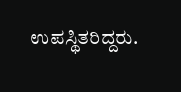ಉಪಸ್ಥಿತರಿದ್ದರು.